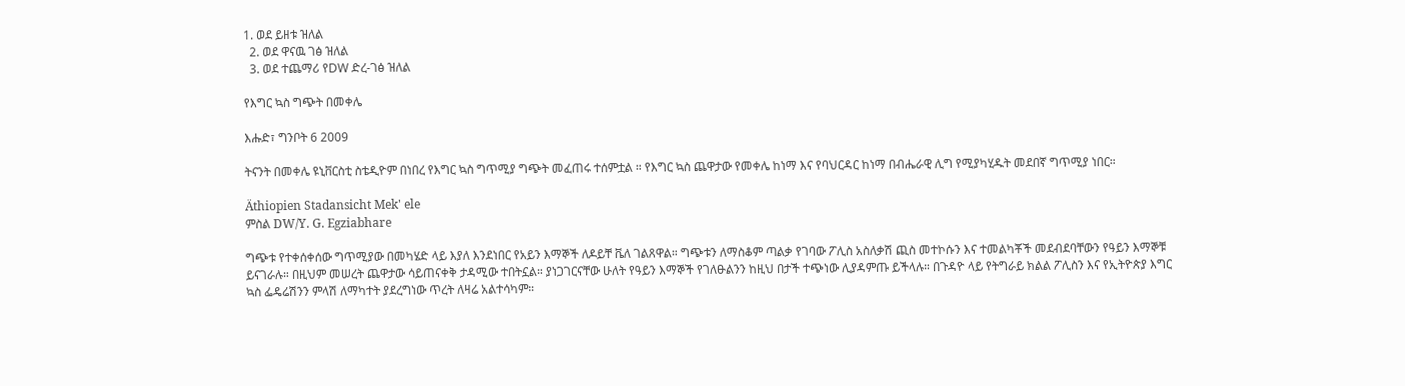1. ወደ ይዘቱ ዝለል
  2. ወደ ዋናዉ ገፅ ዝለል
  3. ወደ ተጨማሪ የDW ድረ-ገፅ ዝለል

የእግር ኳስ ግጭት በመቀሌ

እሑድ፣ ግንቦት 6 2009

ትናንት በመቀሌ ዩኒቨርስቲ ስቴዲዮም በነበረ የእግር ኳስ ግጥሚያ ግጭት መፈጠሩ ተሰምቷል ። የእግር ኳስ ጨዋታው የመቀሌ ከነማ እና የባህርዳር ከነማ በብሔራዊ ሊግ የሚያካሂዱት መደበኛ ግጥሚያ ነበር።

Äthiopien Stadansicht Mek' ele
ምስል DW/Y. G. Egziabhare

ግጭቱ የተቀሰቀሰው ግጥሚያው በመካሄድ ላይ እያለ እንደነበር የአይን እማኞች ለዶይቸ ቬለ ገልጸዋል። ግጭቱን ለማስቆም ጣልቃ የገባው ፖሊስ አስለቃሽ ጪስ መተኮሱን እና ተመልካቾች መደብደባቸውን የዓይን እማኞቹ ይናገራሉ። በዚህም መሠረት ጨዋታው ሳይጠናቀቅ ታዳሚው ተበትኗል። ያነጋገርናቸው ሁለት የዓይን እማኞች የገለፁልንን ከዚህ በታች ተጭነው ሊያዳምጡ ይችላሉ። በጉዳዮ ላይ የትግራይ ክልል ፖሊስን እና የኢትዮጵያ እግር ኳስ ፌዴሬሽንን ምላሽ ለማካተት ያደረግነው ጥረት ለዛሬ አልተሳካም።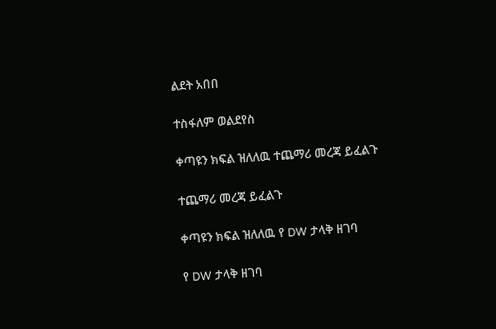ልደት አበበ

ተስፋለም ወልደየስ

ቀጣዩን ክፍል ዝለለዉ ተጨማሪ መረጃ ይፈልጉ

ተጨማሪ መረጃ ይፈልጉ

ቀጣዩን ክፍል ዝለለዉ የ DW ታላቅ ዘገባ

የ DW ታላቅ ዘገባ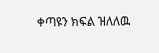ቀጣዩን ክፍል ዝለለዉ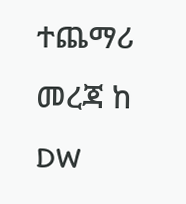ተጨማሪ መረጃ ከ DW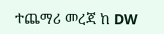ተጨማሪ መረጃ ከ DW